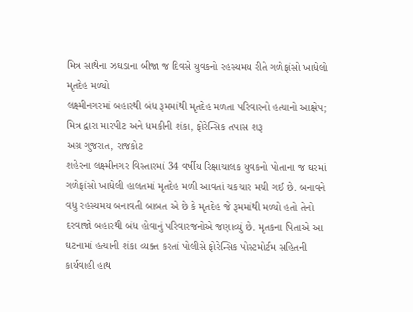મિત્ર સાથેના ઝઘડાના બીજા જ દિવસે યુવકનો રહસ્યમય રીતે ગળેફાંસો ખાધેલો મૃતદેહ મળ્યો
લક્ષ્મીનગરમાં બહારથી બંધ રૂમમાંથી મૃતદેહ મળતા પરિવારનો હત્યાનો આક્ષેપ; મિત્ર દ્વારા મારપીટ અને ધમકીની શંકા, ફોરેન્સિક તપાસ શરૂ
અગ્ર ગુજરાત, રાજકોટ
શહેરના લક્ષ્મીનગર વિસ્તારમાં 34 વર્ષીય રિક્ષાચાલક યુવકનો પોતાના જ ઘરમાં ગળેફાંસો ખાધેલી હાલતમાં મૃતદેહ મળી આવતાં ચકચાર મચી ગઈ છે. બનાવને વધુ રહસ્યમય બનાવતી બાબત એ છે કે મૃતદેહ જે રૂમમાંથી મળ્યો હતો તેનો દરવાજો બહારથી બંધ હોવાનું પરિવારજનોએ જણાવ્યું છે. મૃતકના પિતાએ આ ઘટનામાં હત્યાની શંકા વ્યક્ત કરતાં પોલીસે ફોરેન્સિક પોસ્ટમોર્ટમ સહિતની કાર્યવાહી હાથ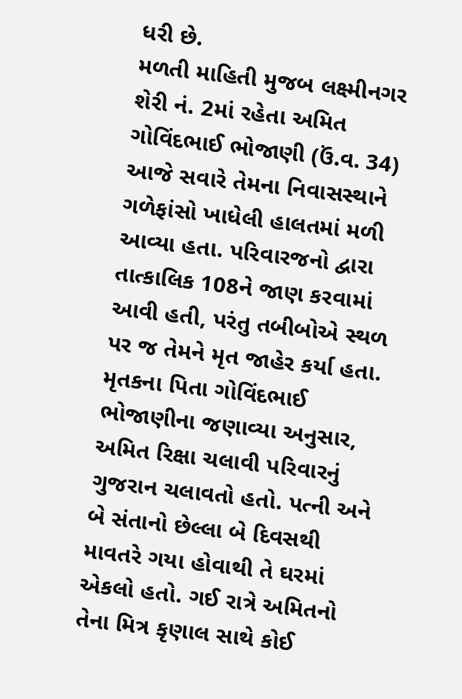ધરી છે.
મળતી માહિતી મુજબ લક્ષ્મીનગર શેરી નં. 2માં રહેતા અમિત ગોવિંદભાઈ ભોજાણી (ઉં.વ. 34) આજે સવારે તેમના નિવાસસ્થાને ગળેફાંસો ખાધેલી હાલતમાં મળી આવ્યા હતા. પરિવારજનો દ્વારા તાત્કાલિક 108ને જાણ કરવામાં આવી હતી, પરંતુ તબીબોએ સ્થળ પર જ તેમને મૃત જાહેર કર્યા હતા.
મૃતકના પિતા ગોવિંદભાઈ ભોજાણીના જણાવ્યા અનુસાર, અમિત રિક્ષા ચલાવી પરિવારનું ગુજરાન ચલાવતો હતો. પત્ની અને બે સંતાનો છેલ્લા બે દિવસથી માવતરે ગયા હોવાથી તે ઘરમાં એકલો હતો. ગઈ રાત્રે અમિતનો તેના મિત્ર કૃણાલ સાથે કોઈ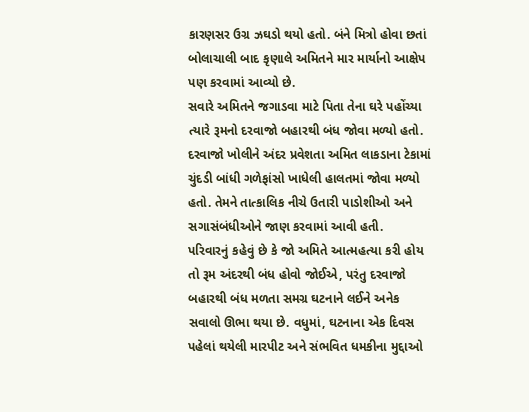કારણસર ઉગ્ર ઝઘડો થયો હતો. બંને મિત્રો હોવા છતાં બોલાચાલી બાદ કૃણાલે અમિતને માર માર્યાનો આક્ષેપ પણ કરવામાં આવ્યો છે.
સવારે અમિતને જગાડવા માટે પિતા તેના ઘરે પહોંચ્યા ત્યારે રૂમનો દરવાજો બહારથી બંધ જોવા મળ્યો હતો. દરવાજો ખોલીને અંદર પ્રવેશતા અમિત લાકડાના ટેકામાં ચુંદડી બાંધી ગળેફાંસો ખાધેલી હાલતમાં જોવા મળ્યો હતો. તેમને તાત્કાલિક નીચે ઉતારી પાડોશીઓ અને સગાસંબંધીઓને જાણ કરવામાં આવી હતી.
પરિવારનું કહેવું છે કે જો અમિતે આત્મહત્યા કરી હોય તો રૂમ અંદરથી બંધ હોવો જોઈએ, પરંતુ દરવાજો બહારથી બંધ મળતા સમગ્ર ઘટનાને લઈને અનેક સવાલો ઊભા થયા છે. વધુમાં, ઘટનાના એક દિવસ પહેલાં થયેલી મારપીટ અને સંભવિત ધમકીના મુદ્દાઓ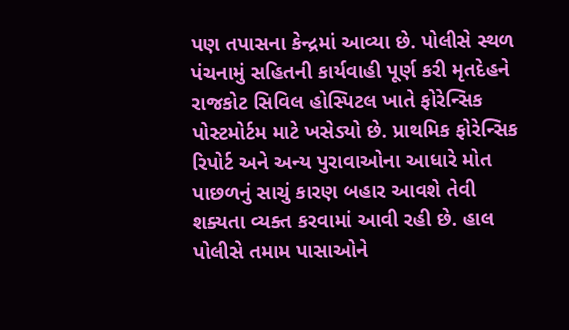પણ તપાસના કેન્દ્રમાં આવ્યા છે. પોલીસે સ્થળ પંચનામું સહિતની કાર્યવાહી પૂર્ણ કરી મૃતદેહને રાજકોટ સિવિલ હોસ્પિટલ ખાતે ફોરેન્સિક પોસ્ટમોર્ટમ માટે ખસેડ્યો છે. પ્રાથમિક ફોરેન્સિક રિપોર્ટ અને અન્ય પુરાવાઓના આધારે મોત પાછળનું સાચું કારણ બહાર આવશે તેવી શક્યતા વ્યક્ત કરવામાં આવી રહી છે. હાલ પોલીસે તમામ પાસાઓને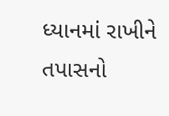ધ્યાનમાં રાખીને તપાસનો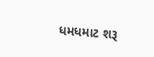ધમધમાટ શરૂ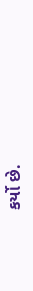કર્યો છે.